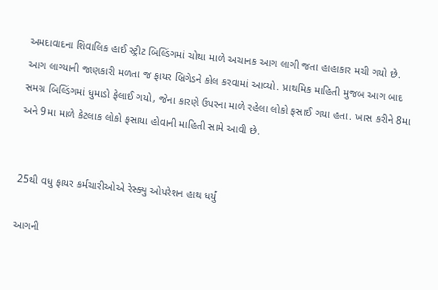અમદાવાદના શિવાલિક હાઈ સ્ટ્રીટ બિલ્ડિંગમાં ચોથા માળે અચાનક આગ લાગી જતા હાહાકાર મચી ગયો છે. આગ લાગ્યાની જાણકારી મળતા જ ફાયર બ્રિગેડને કોલ કરવામાં આવ્યો. પ્રાથમિક માહિતી મુજબ આગ બાદ સમગ્ર બિલ્ડિંગમાં ધુમાડો ફેલાઈ ગયો, જેના કારણે ઉપરના માળે રહેલા લોકો ફસાઈ ગયા હતા. ખાસ કરીને 8મા અને 9મા માળે કેટલાક લોકો ફસાયા હોવાની માહિતી સામે આવી છે.


25થી વધુ ફાયર કર્મચારીઓએ રેસ્ક્યુ ઓપરેશન હાથ ધર્યું

આગની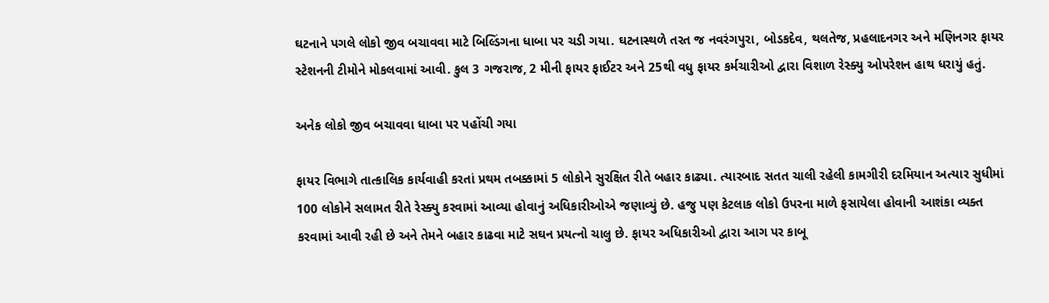ઘટનાને પગલે લોકો જીવ બચાવવા માટે બિલ્ડિંગના ધાબા પર ચડી ગયા. ઘટનાસ્થળે તરત જ નવરંગપુરા, બોડકદેવ, થલતેજ, પ્રહલાદનગર અને મણિનગર ફાયર સ્ટેશનની ટીમોને મોકલવામાં આવી. કુલ 3 ગજરાજ, 2 મીની ફાયર ફાઈટર અને 25થી વધુ ફાયર કર્મચારીઓ દ્વારા વિશાળ રેસ્ક્યુ ઓપરેશન હાથ ધરાયું હતું.

અનેક લોકો જીવ બચાવવા ધાબા પર પહોંચી ગયા

ફાયર વિભાગે તાત્કાલિક કાર્યવાહી કરતાં પ્રથમ તબક્કામાં 5 લોકોને સુરક્ષિત રીતે બહાર કાઢ્યા. ત્યારબાદ સતત ચાલી રહેલી કામગીરી દરમિયાન અત્યાર સુધીમાં 100 લોકોને સલામત રીતે રેસ્ક્યુ કરવામાં આવ્યા હોવાનું અધિકારીઓએ જણાવ્યું છે. હજુ પણ કેટલાક લોકો ઉપરના માળે ફસાયેલા હોવાની આશંકા વ્યક્ત કરવામાં આવી રહી છે અને તેમને બહાર કાઢવા માટે સઘન પ્રયત્નો ચાલુ છે. ફાયર અધિકારીઓ દ્વારા આગ પર કાબૂ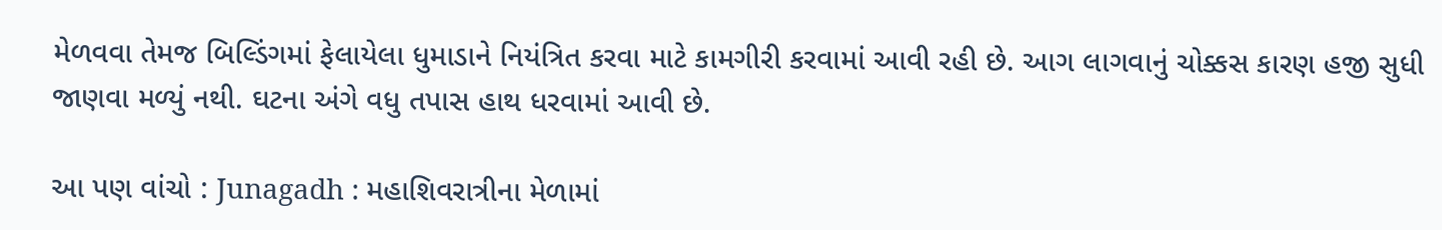મેળવવા તેમજ બિલ્ડિંગમાં ફેલાયેલા ધુમાડાને નિયંત્રિત કરવા માટે કામગીરી કરવામાં આવી રહી છે. આગ લાગવાનું ચોક્કસ કારણ હજી સુધી જાણવા મળ્યું નથી. ઘટના અંગે વધુ તપાસ હાથ ધરવામાં આવી છે.

આ પણ વાંચો : Junagadh : મહાશિવરાત્રીના મેળામાં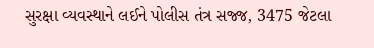સુરક્ષા વ્યવસ્થાને લઈને પોલીસ તંત્ર સજ્જ, 3475 જેટલા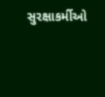સુરક્ષાકર્મીઓ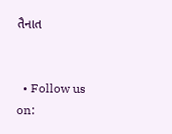તૈનાત


  • Follow us on: